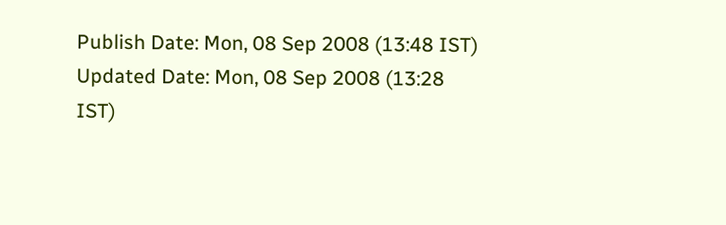Publish Date: Mon, 08 Sep 2008 (13:48 IST)
Updated Date: Mon, 08 Sep 2008 (13:28 IST)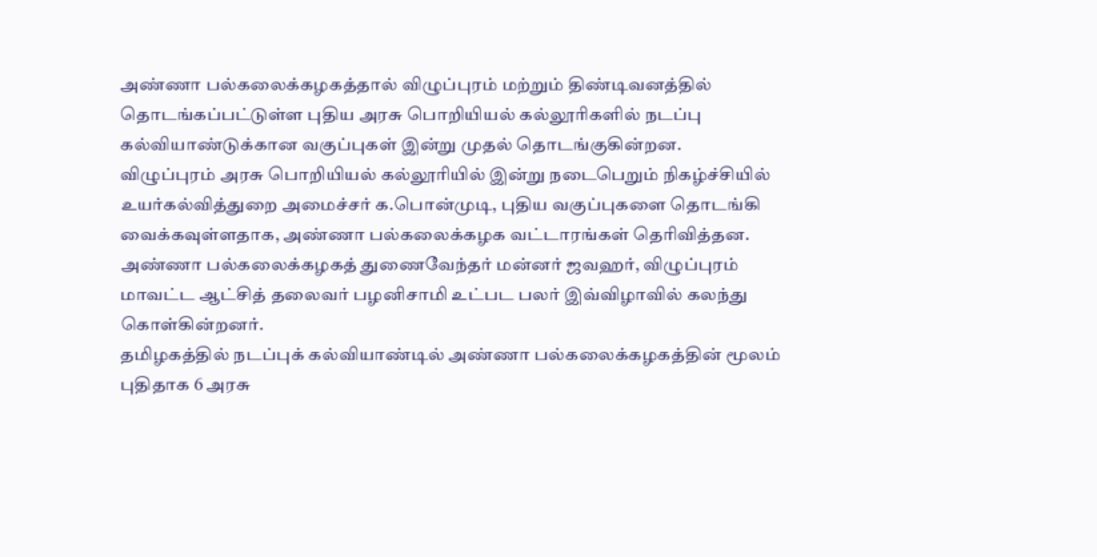அண்ணா பல்கலைக்கழகத்தால் விழுப்புரம் மற்றும் திண்டிவனத்தில் தொடங்கப்பட்டுள்ள புதிய அரசு பொறியியல் கல்லூரிகளில் நடப்பு கல்வியாண்டுக்கான வகுப்புகள் இன்று முதல் தொடங்குகின்றன.
விழுப்புரம் அரசு பொறியியல் கல்லூரியில் இன்று நடைபெறும் நிகழ்ச்சியில் உயர்கல்வித்துறை அமைச்சர் க.பொன்முடி, புதிய வகுப்புகளை தொடங்கி வைக்கவுள்ளதாக, அண்ணா பல்கலைக்கழக வட்டாரங்கள் தெரிவித்தன.
அண்ணா பல்கலைக்கழகத் துணைவேந்தர் மன்னர் ஜவஹர், விழுப்புரம் மாவட்ட ஆட்சித் தலைவர் பழனிசாமி உட்பட பலர் இவ்விழாவில் கலந்து கொள்கின்றனர்.
தமிழகத்தில் நடப்புக் கல்வியாண்டில் அண்ணா பல்கலைக்கழகத்தின் மூலம் புதிதாக 6 அரசு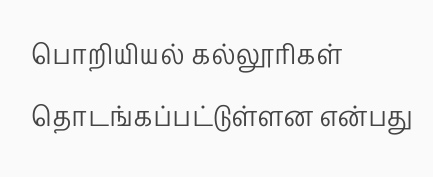பொறியியல் கல்லூரிகள் தொடங்கப்பட்டுள்ளன என்பது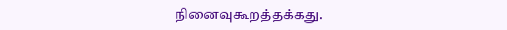நினைவுகூறத்தக்கது.